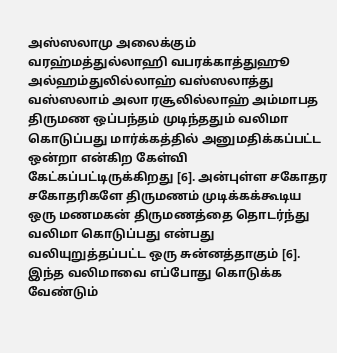அஸ்ஸலாமு அலைக்கும் வரஹ்மத்துல்லாஹி வபரக்காத்துஹூ அல்ஹம்துலில்லாஹ் வஸ்ஸலாத்து வஸ்ஸலாம் அலா ரசூலில்லாஹ் அம்மாபத திருமண ஒப்பந்தம் முடிந்ததும் வலிமா கொடுப்பது மார்க்கத்தில் அனுமதிக்கப்பட்ட ஒன்றா என்கிற கேள்வி கேட்கப்பட்டிருக்கிறது [6]. அன்புள்ள சகோதர சகோதரிகளே திருமணம் முடிக்கக்கூடிய ஒரு மணமகன் திருமணத்தை தொடர்ந்து வலிமா கொடுப்பது என்பது வலியுறுத்தப்பட்ட ஒரு சுன்னத்தாகும் [6]. இந்த வலிமாவை எப்போது கொடுக்க வேண்டும்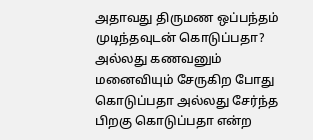அதாவது திருமண ஒப்பந்தம் முடிந்தவுடன் கொடுப்பதா? அல்லது கணவனும் மனைவியும் சேருகிற போது கொடுப்பதா அல்லது சேர்ந்த பிறகு கொடுப்பதா என்ற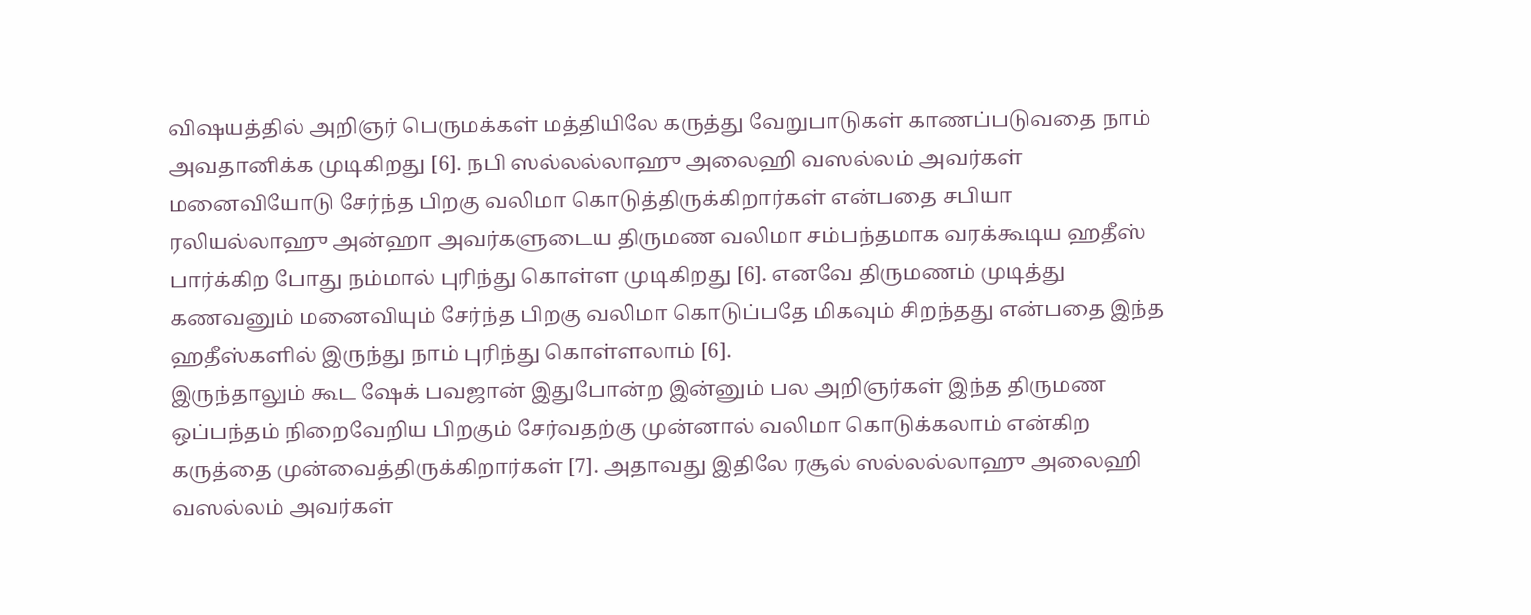விஷயத்தில் அறிஞர் பெருமக்கள் மத்தியிலே கருத்து வேறுபாடுகள் காணப்படுவதை நாம் அவதானிக்க முடிகிறது [6]. நபி ஸல்லல்லாஹு அலைஹி வஸல்லம் அவர்கள் மனைவியோடு சேர்ந்த பிறகு வலிமா கொடுத்திருக்கிறார்கள் என்பதை சபியா ரலியல்லாஹு அன்ஹா அவர்களுடைய திருமண வலிமா சம்பந்தமாக வரக்கூடிய ஹதீஸ் பார்க்கிற போது நம்மால் புரிந்து கொள்ள முடிகிறது [6]. எனவே திருமணம் முடித்து கணவனும் மனைவியும் சேர்ந்த பிறகு வலிமா கொடுப்பதே மிகவும் சிறந்தது என்பதை இந்த ஹதீஸ்களில் இருந்து நாம் புரிந்து கொள்ளலாம் [6].
இருந்தாலும் கூட ஷேக் பவஜான் இதுபோன்ற இன்னும் பல அறிஞர்கள் இந்த திருமண ஒப்பந்தம் நிறைவேறிய பிறகும் சேர்வதற்கு முன்னால் வலிமா கொடுக்கலாம் என்கிற கருத்தை முன்வைத்திருக்கிறார்கள் [7]. அதாவது இதிலே ரசூல் ஸல்லல்லாஹு அலைஹி வஸல்லம் அவர்கள்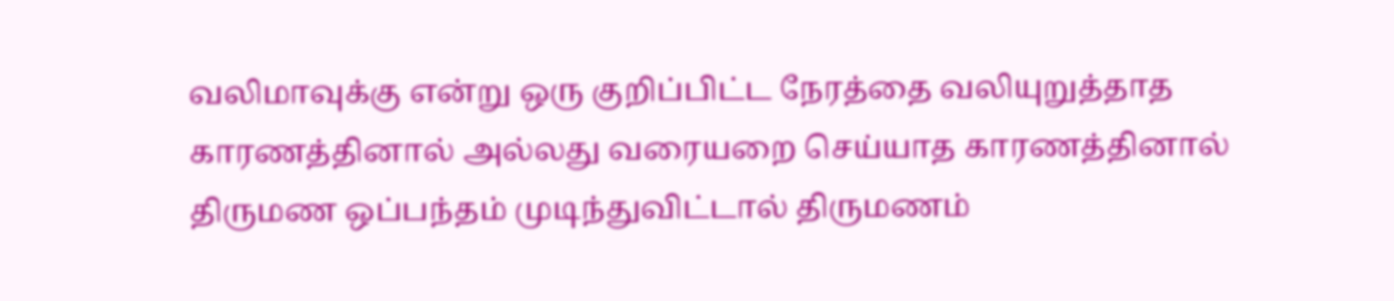வலிமாவுக்கு என்று ஒரு குறிப்பிட்ட நேரத்தை வலியுறுத்தாத காரணத்தினால் அல்லது வரையறை செய்யாத காரணத்தினால் திருமண ஒப்பந்தம் முடிந்துவிட்டால் திருமணம்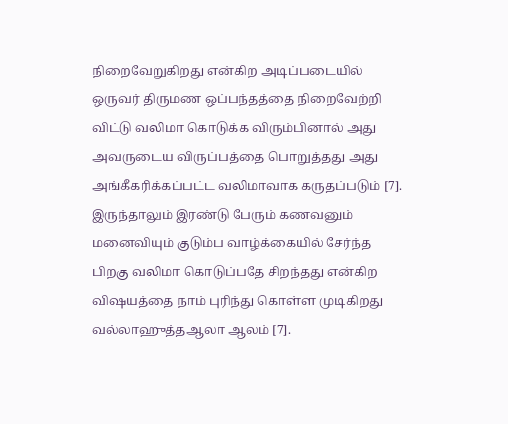நிறைவேறுகிறது என்கிற அடிப்படையில் ஒருவர் திருமண ஒப்பந்தத்தை நிறைவேற்றி விட்டு வலிமா கொடுக்க விரும்பினால் அது அவருடைய விருப்பத்தை பொறுத்தது அது அங்கீகரிக்கப்பட்ட வலிமாவாக கருதப்படும் [7]. இருந்தாலும் இரண்டு பேரும் கணவனும் மனைவியும் குடும்ப வாழ்க்கையில் சேர்ந்த பிறகு வலிமா கொடுப்பதே சிறந்தது என்கிற விஷயத்தை நாம் புரிந்து கொள்ள முடிகிறது வல்லாஹுத்தஆலா ஆலம் [7].